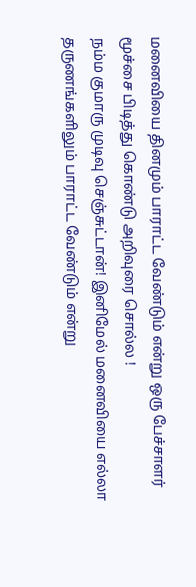மனைவியை தினமும் பாராட்ட வேண்டும் என்று ஒரு பேச்சாளர் மூச்சை பிடித்து கொண்டு அறிவுரை சொல்ல !
நம்ம குமாரு முடிவு செஞ்சுட்டான்! இனிமேல் மனைவியை எல்லா தருணங்களிலும் பாராட்ட வேண்டும் என்று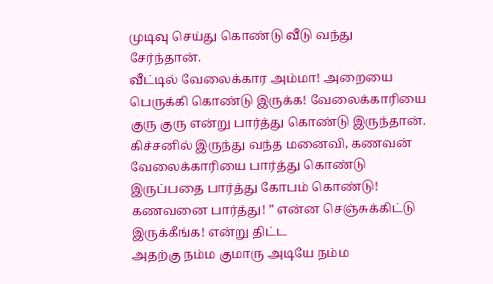முடிவு செய்து கொண்டு வீடு வந்து சேர்ந்தான்.
வீட்டில் வேலைக்கார அம்மா! அறையை பெருக்கி கொண்டு இருக்க! வேலைக்காரியை குரு குரு என்று பார்த்து கொண்டு இருந்தான்.
கிச்சனில் இருந்து வந்த மனைவி, கணவன் வேலைக்காரியை பார்த்து கொண்டு இருப்பதை பார்த்து கோபம் கொண்டு!
கணவனை பார்த்து! ” என்ன செஞ்சுக்கிட்டு இருக்கீங்க! என்று திட்ட
அதற்கு நம்ம குமாரு அடியே நம்ம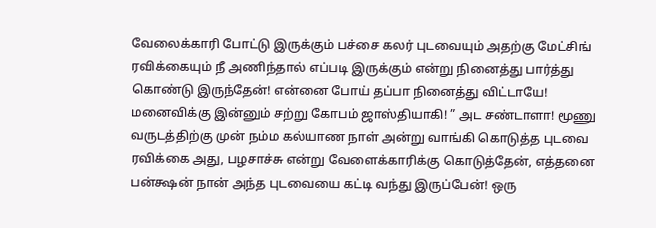வேலைக்காரி போட்டு இருக்கும் பச்சை கலர் புடவையும் அதற்கு மேட்சிங் ரவிக்கையும் நீ அணிந்தால் எப்படி இருக்கும் என்று நினைத்து பார்த்து கொண்டு இருந்தேன்! என்னை போய் தப்பா நினைத்து விட்டாயே!
மனைவிக்கு இன்னும் சற்று கோபம் ஜாஸ்தியாகி! ” அட சண்டாளா! மூணு வருடத்திற்கு முன் நம்ம கல்யாண நாள் அன்று வாங்கி கொடுத்த புடவை ரவிக்கை அது, பழசாச்சு என்று வேளைக்காரிக்கு கொடுத்தேன், எத்தனை பன்க்ஷன் நான் அந்த புடவையை கட்டி வந்து இருப்பேன்! ஒரு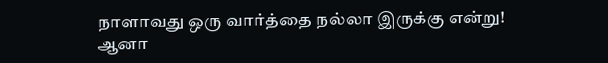நாளாவது ஒரு வார்த்தை நல்லா இருக்கு என்று! ஆனா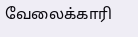வேலைக்காரி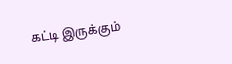கட்டி இருக்கும்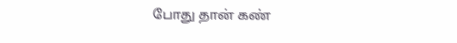போது தான் கண்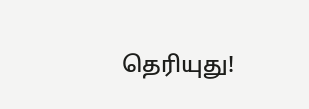தெரியுது!